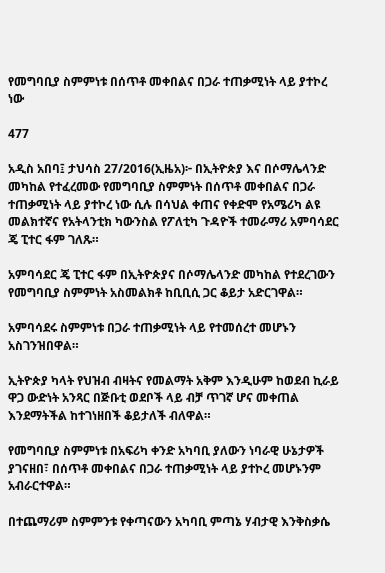የመግባቢያ ስምምነቱ በሰጥቶ መቀበልና በጋራ ተጠቃሚነት ላይ ያተኮረ ነው

477

አዲስ አበባ፤ ታህሳስ 27/2016(ኢዜአ)፦ በኢትዮጵያ እና በሶማሌላንድ መካከል የተፈረመው የመግባቢያ ስምምነት በሰጥቶ መቀበልና በጋራ ተጠቃሚነት ላይ ያተኮረ ነው ሲሉ በሳህል ቀጠና የቀድሞ የአሜሪካ ልዩ መልክተኛና የአትላንቲክ ካውንስል የፖለቲካ ጉዳዮች ተመራማሪ አምባሳደር ጄ ፒተር ፋም ገለጹ።

አምባሳደር ጄ ፒተር ፋም በኢትዮጵያና በሶማሌላንድ መካከል የተደረገውን የመግባቢያ ስምምነት አስመልክቶ ከቢቢሲ ጋር ቆይታ አድርገዋል።

አምባሳደሩ ስምምነቱ በጋራ ተጠቃሚነት ላይ የተመሰረተ መሆኑን አስገንዝበዋል።

ኢትዮጵያ ካላት የህዝብ ብዛትና የመልማት አቅም እንዲሁም ከወደብ ኪራይ ዋጋ ውድነት አንጻር በጅቡቲ ወደቦች ላይ ብቻ ጥገኛ ሆና መቀጠል እንደማትችል ከተገነዘበች ቆይታለች ብለዋል።

የመግባቢያ ስምምነቱ በአፍሪካ ቀንድ አካባቢ ያለውን ነባራዊ ሁኔታዎች ያገናዘበ፣ በሰጥቶ መቀበልና በጋራ ተጠቃሚነት ላይ ያተኮረ መሆኑንም አብራርተዋል።

በተጨማሪም ስምምንቱ የቀጣናውን አካባቢ ምጣኔ ሃብታዊ እንቅስቃሴ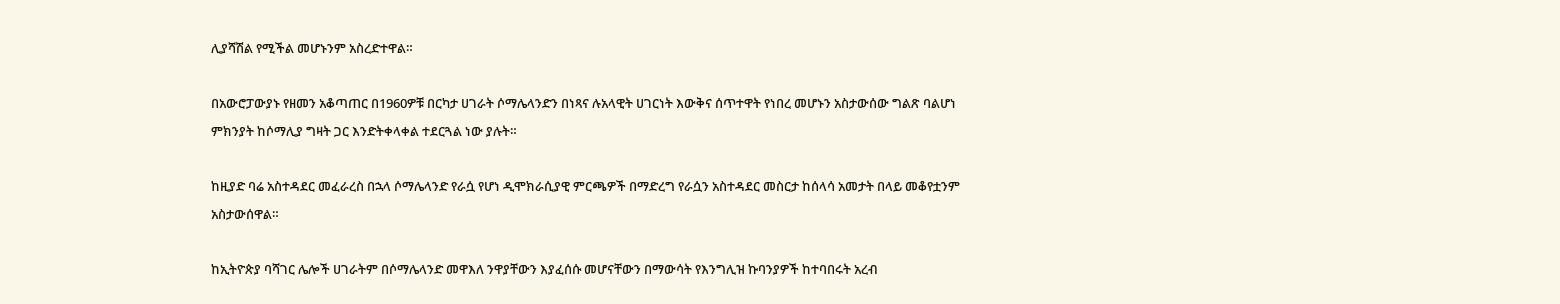ሊያሻሽል የሚችል መሆኑንም አስረድተዋል።

በአውሮፓውያኑ የዘመን አቆጣጠር በ1960ዎቹ በርካታ ሀገራት ሶማሌላንድን በነጻና ሉአላዊት ሀገርነት እውቅና ሰጥተዋት የነበረ መሆኑን አስታውሰው ግልጽ ባልሆነ ምክንያት ከሶማሊያ ግዛት ጋር እንድትቀላቀል ተደርጓል ነው ያሉት።

ከዚያድ ባሬ አስተዳደር መፈራረስ በኋላ ሶማሌላንድ የራሷ የሆነ ዲሞክራሲያዊ ምርጫዎች በማድረግ የራሷን አስተዳደር መስርታ ከሰላሳ አመታት በላይ መቆየቷንም አስታውሰዋል።

ከኢትዮጵያ ባሻገር ሌሎች ሀገራትም በሶማሌላንድ መዋእለ ንዋያቸውን እያፈሰሱ መሆናቸውን በማውሳት የእንግሊዝ ኩባንያዎች ከተባበሩት አረብ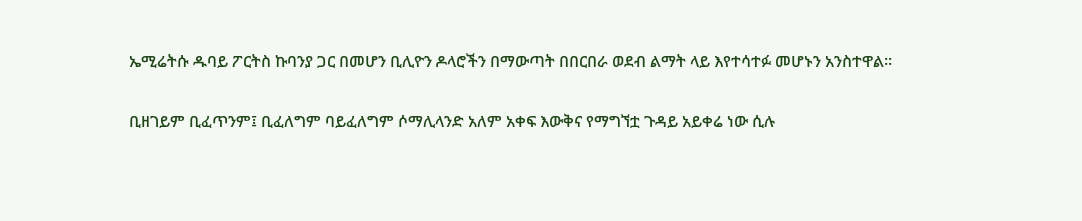ኤሚሬትሱ ዱባይ ፖርትስ ኩባንያ ጋር በመሆን ቢሊዮን ዶላሮችን በማውጣት በበርበራ ወደብ ልማት ላይ እየተሳተፉ መሆኑን አንስተዋል።

ቢዘገይም ቢፈጥንም፤ ቢፈለግም ባይፈለግም ሶማሊላንድ አለም አቀፍ እውቅና የማግኘቷ ጉዳይ አይቀሬ ነው ሲሉ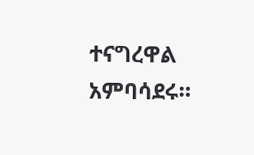ተናግረዋል አምባሳደሩ።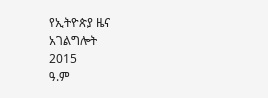የኢትዮጵያ ዜና አገልግሎት
2015
ዓ.ም